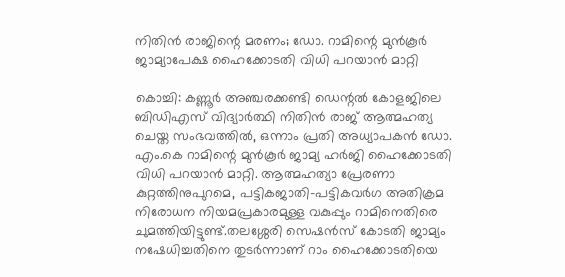നിതിൻ രാജിന്റെ മരണം; ഡോ. റാമിന്റെ മുൻകൂർ ജാമ്യാപേക്ഷ ഹൈക്കോടതി വിധി പറയാൻ മാറ്റി

കൊച്ചി: കണ്ണൂര്‍ അഞ്ചരക്കണ്ടി ഡെന്റല്‍ കോളജിലെ ബിഡിഎസ് വിദ്യാര്‍ത്ഥി നിതിന്‍ രാജ് ആത്മഹത്യ ചെയ്ത സംഭവത്തില്‍, ഒന്നാം പ്രതി അധ്യാപകന്‍ ഡോ. എം.കെ റാമിന്റെ മുന്‍കൂര്‍ ജാമ്യ ഹര്‍ജി ഹൈക്കോടതി വിധി പറയാന്‍ മാറ്റി. ആത്മഹത്യാ പ്രേരണാ കുറ്റത്തിനുപുറമെ, പട്ടികജാതി-പട്ടികവര്‍ഗ അതിക്രമ നിരോധന നിയമപ്രകാരമുള്ള വകുപ്പും റാമിനെതിരെ ചുമത്തിയിട്ടുണ്ട്.തലശ്ശേരി സെഷന്‍സ് കോടതി ജാമ്യം നഷേധിച്ചതിനെ തുടര്‍ന്നാണ് റാം ഹൈക്കോടതിയെ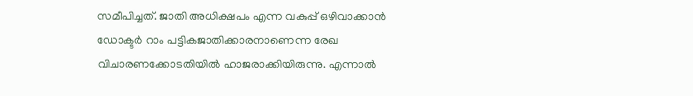സമീപിച്ചത്. ജാതി അധിക്ഷപം എന്ന വകുപ്പ് ഒഴിവാക്കാന്‍ ഡോക്ടര്‍ റാം പട്ടികജാതിക്കാരനാണെന്ന രേഖ വിചാരണക്കോടതിയില്‍ ഹാജരാക്കിയിരുന്നു. എന്നാല്‍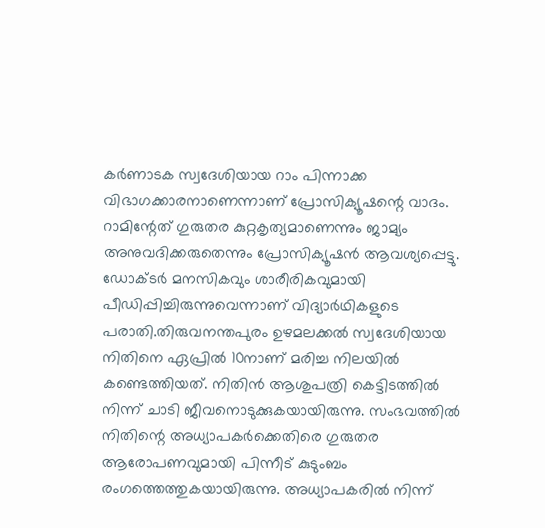കര്‍ണാടക സ്വദേശിയായ റാം പിന്നാക്ക വിഭാഗക്കാരനാണെന്നാണ് പ്രോസിക്യൂഷന്റെ വാദം. റാമിന്റേത് ഗുരുതര കുറ്റകൃത്യമാണെന്നും ജാമ്യം അനുവദിക്കരുതെന്നും പ്രോസിക്യൂഷന്‍ ആവശ്യപ്പെട്ടു. ഡോക്ടര്‍ മനസികവും ശാരീരികവുമായി പീഡിപ്പിച്ചിരുന്നുവെന്നാണ് വിദ്യാര്‍ഥികളുടെ പരാതി.തിരുവനന്തപുരം ഉഴമലക്കൽ സ്വദേശിയായ നിതിനെ ഏപ്രിൽ 10നാണ് മരിച്ച നിലയിൽ കണ്ടെത്തിയത്. നിതിൻ ആശുപത്രി കെട്ടിടത്തിൽ നിന്ന് ചാടി ജീവനൊടുക്കുകയായിരുന്നു. സംഭവത്തിൽ നിതിന്റെ അധ്യാപകർക്കെതിരെ ഗുരുതര ആരോപണവുമായി പിന്നീട് കുടുംബം രംഗത്തെത്തുകയായിരുന്നു. അധ്യാപകരിൽ നിന്ന്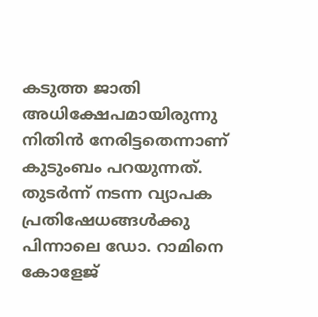കടുത്ത ജാതി അധിക്ഷേപമായിരുന്നു നിതിൻ നേരിട്ടതെന്നാണ് കുടുംബം പറയുന്നത്. തുടർന്ന് നടന്ന വ്യാപക പ്രതിഷേധങ്ങൾക്കു പിന്നാലെ ഡോ. റാമിനെ കോളേജ്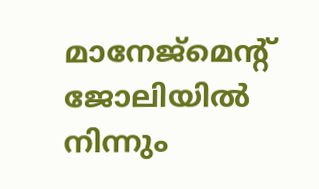മാനേജ്‌മെന്റ് ജോലിയിൽ നിന്നും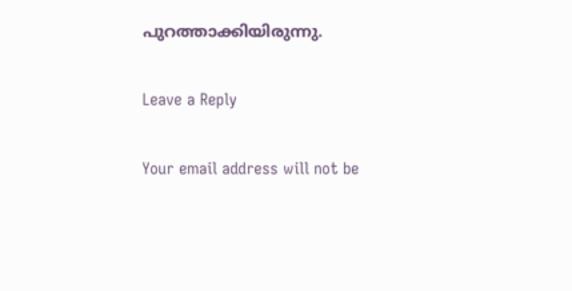പുറത്താക്കിയിരുന്നു.

Leave a Reply

Your email address will not be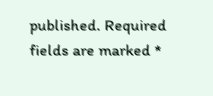published. Required fields are marked *